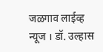जळगाव लाईव्ह न्यूज । डॉ. उल्हास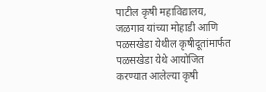पाटील कृषी महाविद्यालय, जळगाव यांच्या मोहाडी आणि पळसखेडा येथील कृषीदूतांमार्फत पळसखेडा येथे आयोजित करण्यात आलेल्या कृषी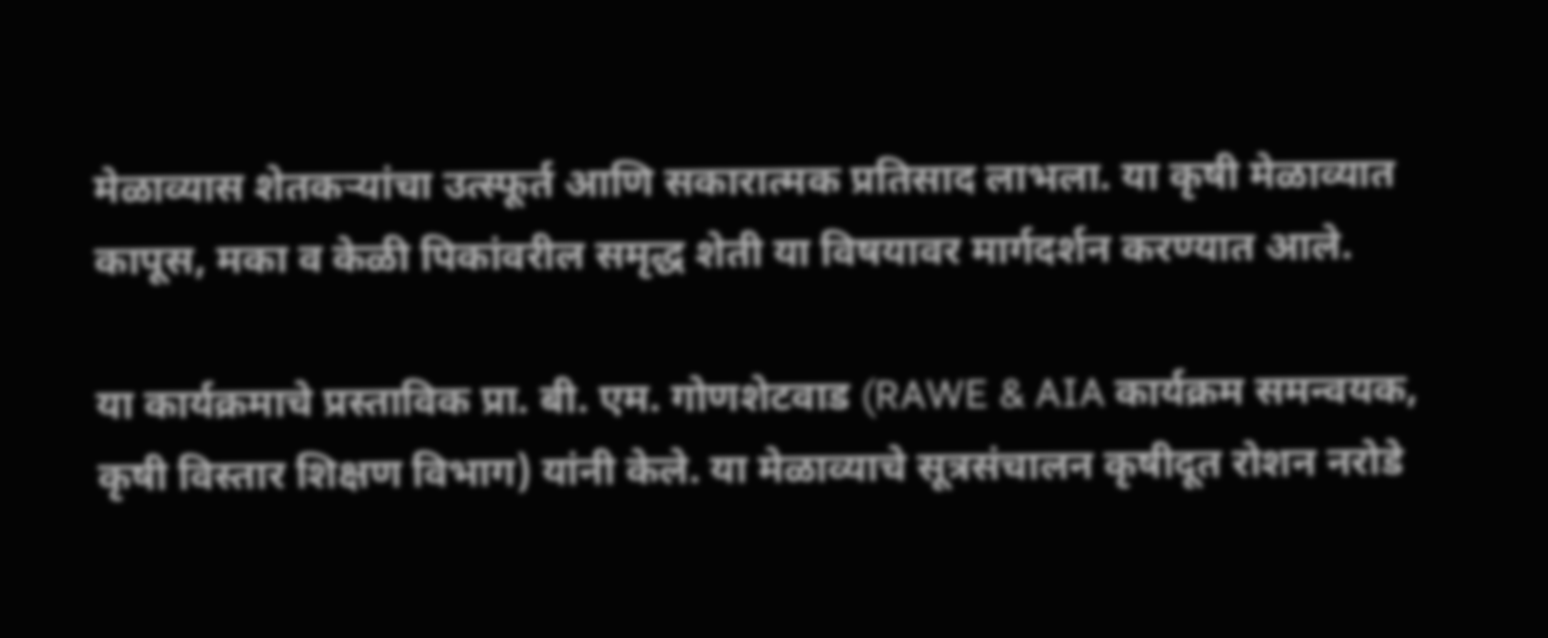मेळाव्यास शेतकऱ्यांचा उत्स्फूर्त आणि सकारात्मक प्रतिसाद लाभला. या कृषी मेळाव्यात कापूस, मका व केळी पिकांवरील समृद्ध शेती या विषयावर मार्गदर्शन करण्यात आले.

या कार्यक्रमाचे प्रस्ताविक प्रा. बी. एम. गोणशेटवाड (RAWE & AIA कार्यक्रम समन्वयक, कृषी विस्तार शिक्षण विभाग) यांनी केले. या मेळाव्याचे सूत्रसंचालन कृषीदूत रोशन नरोडे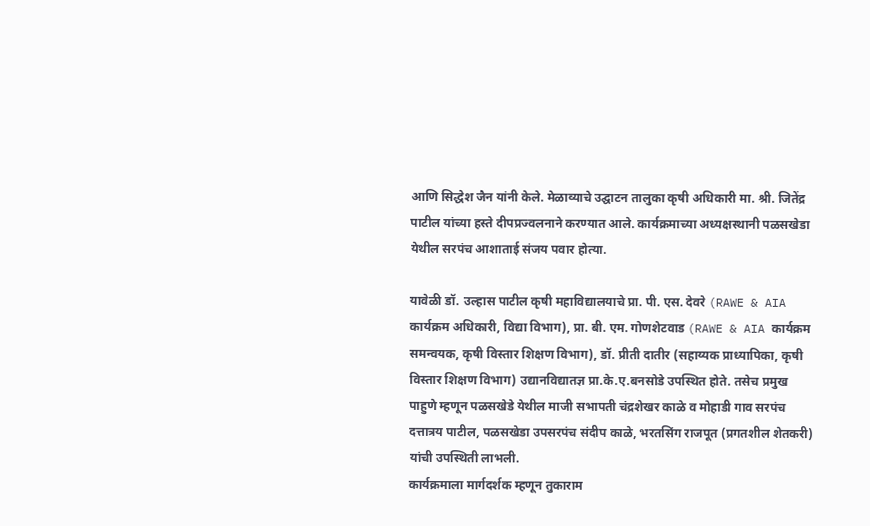आणि सिद्धेश जैन यांनी केले. मेळाव्याचे उद्घाटन तालुका कृषी अधिकारी मा. श्री. जितेंद्र पाटील यांच्या हस्ते दीपप्रज्वलनाने करण्यात आले. कार्यक्रमाच्या अध्यक्षस्थानी पळसखेडा येथील सरपंच आशाताई संजय पवार होत्या.

यावेळी डॉ. उल्हास पाटील कृषी महाविद्यालयाचे प्रा. पी. एस. देवरे (RAWE & AIA कार्यक्रम अधिकारी, विद्या विभाग), प्रा. बी. एम. गोणशेटवाड (RAWE & AIA कार्यक्रम समन्वयक, कृषी विस्तार शिक्षण विभाग), डॉ. प्रीती दातीर (सहाय्यक प्राध्यापिका, कृषी विस्तार शिक्षण विभाग) उद्यानविद्यातज्ञ प्रा.के.ए.बनसोडे उपस्थित होते. तसेच प्रमुख पाहुणे म्हणून पळसखेडे येथील माजी सभापती चंद्रशेखर काळे व मोहाडी गाव सरपंच दत्तात्रय पाटील, पळसखेडा उपसरपंच संदीप काळे, भरतसिंग राजपूत (प्रगतशील शेतकरी) यांची उपस्थिती लाभली.
कार्यक्रमाला मार्गदर्शक म्हणून तुकाराम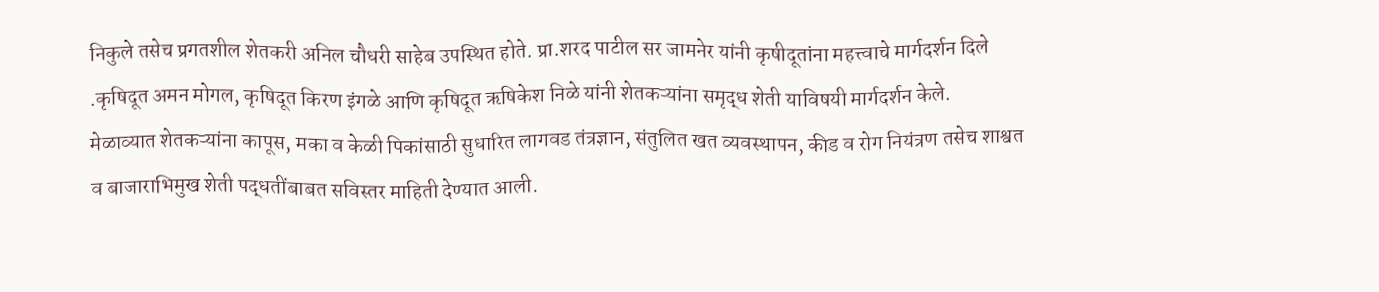निकुले तसेच प्रगतशील शेतकरी अनिल चौधरी साहेब उपस्थित होते. प्रा.शरद पाटील सर जामनेर यांनी कृषीदूतांना महत्त्वाचे मार्गदर्शन दिले .कृषिदूत अमन मोगल, कृषिदूत किरण इंगळे आणि कृषिदूत ऋषिकेश निळे यांनी शेतकऱ्यांना समृद्ध शेती याविषयी मार्गदर्शन केले.
मेळाव्यात शेतकऱ्यांना कापूस, मका व केळी पिकांसाठी सुधारित लागवड तंत्रज्ञान, संतुलित खत व्यवस्थापन, कीड व रोग नियंत्रण तसेच शाश्वत व बाजाराभिमुख शेती पद्धतींबाबत सविस्तर माहिती देण्यात आली.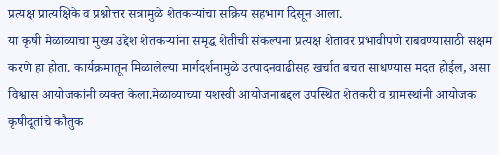प्रत्यक्ष प्रात्यक्षिके व प्रश्नोत्तर सत्रामुळे शेतकऱ्यांचा सक्रिय सहभाग दिसून आला.
या कृषी मेळाव्याचा मुख्य उद्देश शेतकऱ्यांना समृद्ध शेतीची संकल्पना प्रत्यक्ष शेतावर प्रभावीपणे राबवण्यासाठी सक्षम करणे हा होता. कार्यक्रमातून मिळालेल्या मार्गदर्शनामुळे उत्पादनवाढीसह खर्चात बचत साधण्यास मदत होईल, असा विश्वास आयोजकांनी व्यक्त केला.मेळाव्याच्या यशस्वी आयोजनाबद्दल उपस्थित शेतकरी व ग्रामस्थांनी आयोजक कृषीदूतांचे कौतुक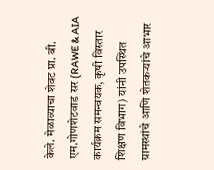केले. मेळाव्याचा शेवट प्रा. बी. एम.गोणशेटवाड सर (RAWE & AIA कार्यक्रम समन्वयक, कृषी विस्तार शिक्षण विभाग) यांनी उपस्थित ग्रामस्थांचे आणि शेतकऱ्यांचे आभार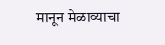मानून मेळाव्याचा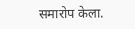समारोप केला.